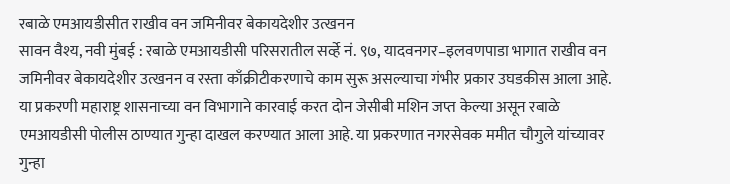रबाळे एमआयडीसीत राखीव वन जमिनीवर बेकायदेशीर उत्खनन
सावन वैश्य, नवी मुंबई : रबाळे एमआयडीसी परिसरातील सर्व्हे नं. ९७, यादवनगर–इलवणपाडा भागात राखीव वन जमिनीवर बेकायदेशीर उत्खनन व रस्ता काँक्रीटीकरणाचे काम सुरू असल्याचा गंभीर प्रकार उघडकीस आला आहे. या प्रकरणी महाराष्ट्र शासनाच्या वन विभागाने कारवाई करत दोन जेसीबी मशिन जप्त केल्या असून रबाळे एमआयडीसी पोलीस ठाण्यात गुन्हा दाखल करण्यात आला आहे. या प्रकरणात नगरसेवक ममीत चौगुले यांच्यावर गुन्हा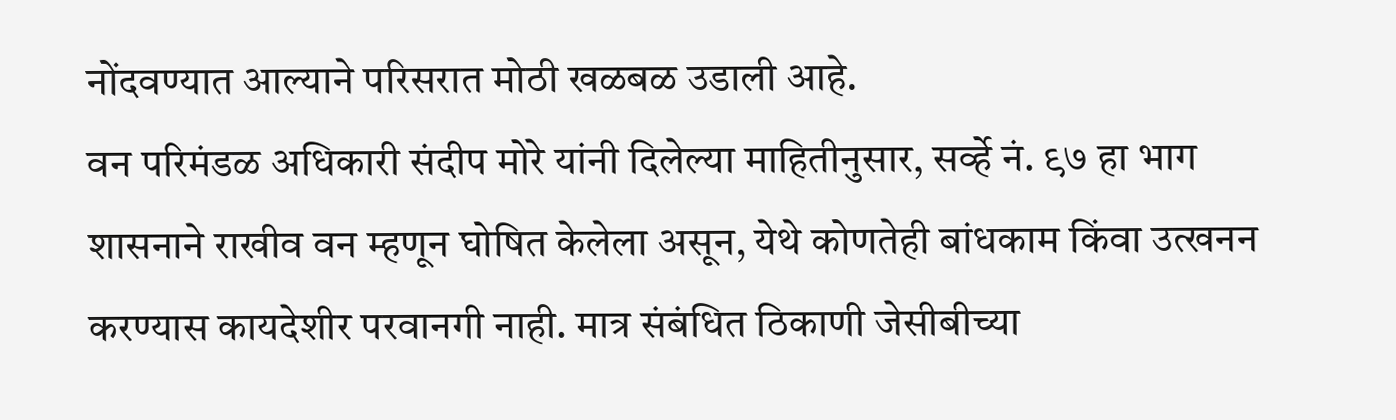नोंदवण्यात आल्याने परिसरात मोठी खळबळ उडाली आहे.
वन परिमंडळ अधिकारी संदीप मोरे यांनी दिलेल्या माहितीनुसार, सर्व्हे नं. ९७ हा भाग शासनाने राखीव वन म्हणून घोषित केलेला असून, येथे कोणतेही बांधकाम किंवा उत्खनन करण्यास कायदेशीर परवानगी नाही. मात्र संबंधित ठिकाणी जेसीबीच्या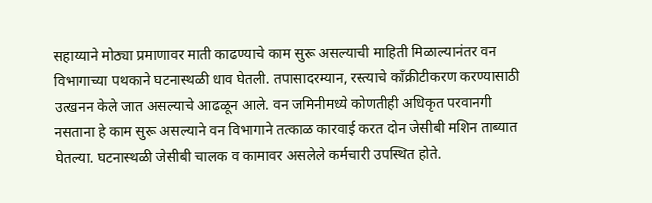सहाय्याने मोठ्या प्रमाणावर माती काढण्याचे काम सुरू असल्याची माहिती मिळाल्यानंतर वन विभागाच्या पथकाने घटनास्थळी धाव घेतली. तपासादरम्यान, रस्त्याचे काँक्रीटीकरण करण्यासाठी उत्खनन केले जात असल्याचे आढळून आले. वन जमिनीमध्ये कोणतीही अधिकृत परवानगी नसताना हे काम सुरू असल्याने वन विभागाने तत्काळ कारवाई करत दोन जेसीबी मशिन ताब्यात घेतल्या. घटनास्थळी जेसीबी चालक व कामावर असलेले कर्मचारी उपस्थित होते.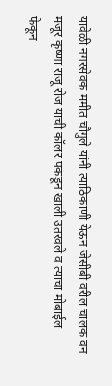यावेळी नगरसेवक ममीत चौगुले यांनी त्याठिकाणी येऊन जेसीबी वरील चालक वन मजूर कृष्णा राजू रोज याची कॉलर पकडून खाली उतरवले व त्याचा मोबाईल फेकून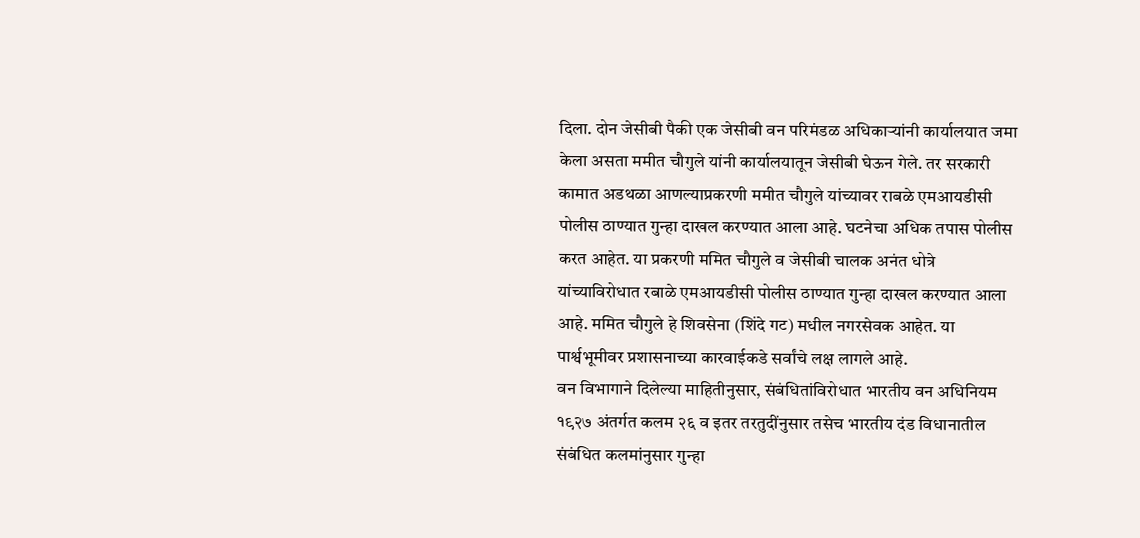दिला. दोन जेसीबी पैकी एक जेसीबी वन परिमंडळ अधिकाऱ्यांनी कार्यालयात जमा केला असता ममीत चौगुले यांनी कार्यालयातून जेसीबी घेऊन गेले. तर सरकारी कामात अडथळा आणल्याप्रकरणी ममीत चौगुले यांच्यावर राबळे एमआयडीसी पोलीस ठाण्यात गुन्हा दाखल करण्यात आला आहे. घटनेचा अधिक तपास पोलीस करत आहेत. या प्रकरणी ममित चौगुले व जेसीबी चालक अनंत धोत्रे यांच्याविरोधात रबाळे एमआयडीसी पोलीस ठाण्यात गुन्हा दाखल करण्यात आला आहे. ममित चौगुले हे शिवसेना (शिंदे गट) मधील नगरसेवक आहेत. या पार्श्वभूमीवर प्रशासनाच्या कारवाईकडे सर्वांचे लक्ष लागले आहे.
वन विभागाने दिलेल्या माहितीनुसार, संबंधितांविरोधात भारतीय वन अधिनियम १९२७ अंतर्गत कलम २६ व इतर तरतुदींनुसार तसेच भारतीय दंड विधानातील संबंधित कलमांनुसार गुन्हा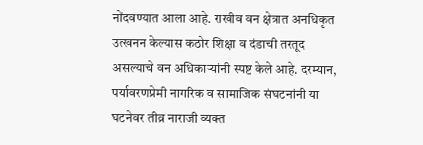नोंदवण्यात आला आहे. राखीव वन क्षेत्रात अनधिकृत उत्खनन केल्यास कठोर शिक्षा व दंडाची तरतूद असल्याचे वन अधिकाऱ्यांनी स्पष्ट केले आहे. दरम्यान, पर्यावरणप्रेमी नागरिक व सामाजिक संघटनांनी या घटनेवर तीव्र नाराजी व्यक्त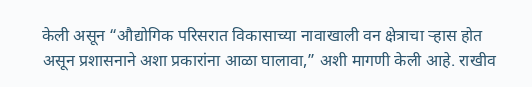केली असून “औद्योगिक परिसरात विकासाच्या नावाखाली वन क्षेत्राचा ऱ्हास होत असून प्रशासनाने अशा प्रकारांना आळा घालावा,” अशी मागणी केली आहे. राखीव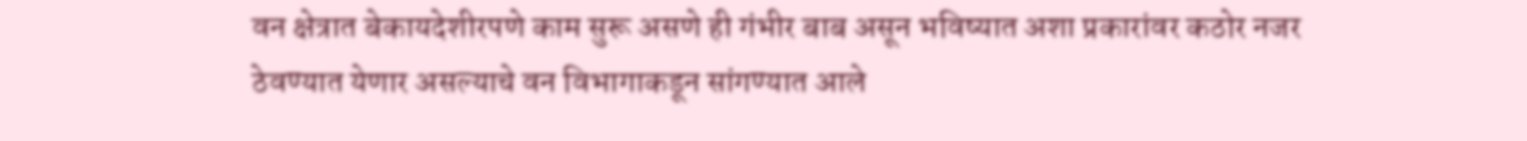वन क्षेत्रात बेकायदेशीरपणे काम सुरू असणे ही गंभीर बाब असून भविष्यात अशा प्रकारांवर कठोर नजर ठेवण्यात येणार असल्याचे वन विभागाकडून सांगण्यात आले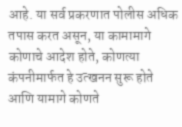आहे. या सर्व प्रकरणात पोलीस अधिक तपास करत असून, या कामामागे कोणाचे आदेश होते, कोणत्या कंपनीमार्फत हे उत्खनन सुरू होते आणि यामागे कोणते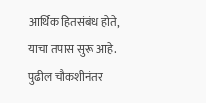आर्थिक हितसंबंध होते, याचा तपास सुरू आहे. पुढील चौकशीनंतर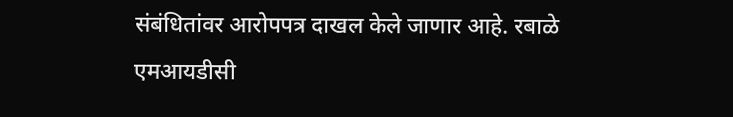संबंधितांवर आरोपपत्र दाखल केले जाणार आहे. रबाळे एमआयडीसी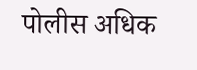पोलीस अधिक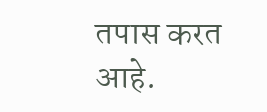तपास करत आहे.